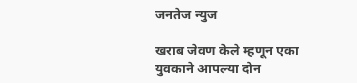जनतेज न्युज

खराब जेवण केले म्हणून एका युवकाने आपल्या दोन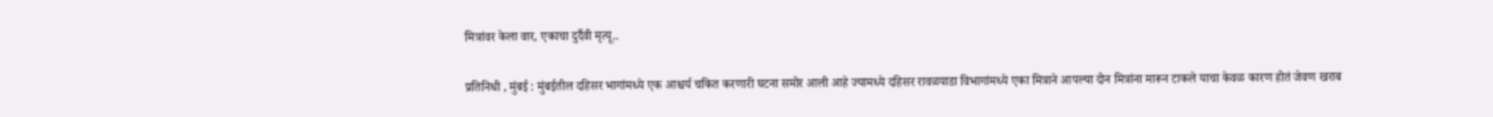मित्रांवर केला वार, एकाचा दुर्दैवी मृत्यू..

प्रतिनिधी , मुंबई : मुंबईतील दहिसर भागांमध्ये एक आश्चर्य चकित करणारी घटना समोर आली आहे ज्यामध्ये दहिसर रावळपाडा विभागांमध्ये एका मित्राने आपल्या दोन मित्रांना मारून टाकले याचा केवळ कारण होतं जेवण खराब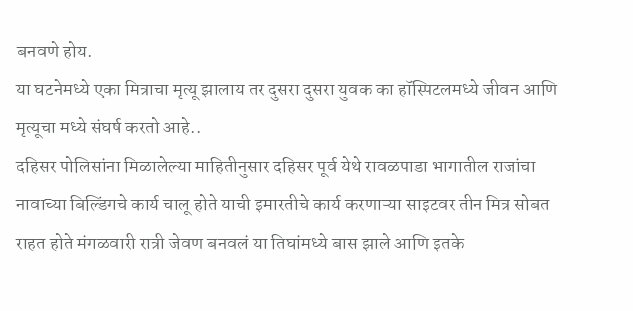बनवणे होय.
या घटनेमध्ये एका मित्राचा मृत्यू झालाय तर दुसरा दुसरा युवक का हॉस्पिटलमध्ये जीवन आणि मृत्यूचा मध्ये संघर्ष करतो आहे..
दहिसर पोलिसांना मिळालेल्या माहितीनुसार दहिसर पूर्व येथे रावळपाडा भागातील राजांचा नावाच्या बिल्डिंगचे कार्य चालू होते याची इमारतीचे कार्य करणाऱ्या साइटवर तीन मित्र सोबत राहत होते मंगळवारी रात्री जेवण बनवलं या तिघांमध्ये बास झाले आणि इतके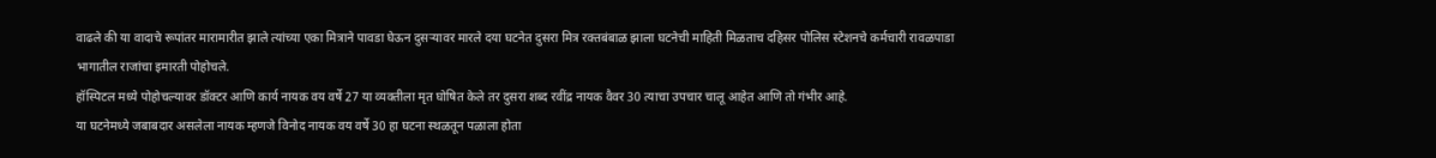वाढले की या वादाचे रूपांतर मारामारीत झाले त्यांच्या एका मित्राने पावडा घेऊन दुसऱ्यावर मारले दया घटनेत दुसरा मित्र रक्तबंबाळ झाला घटनेची माहिती मिळताच दहिसर पोलिस स्टेशनचे कर्मचारी रावळपाडा भागातील राजांचा इमारती पोहोचले.
हॉस्पिटल मध्ये पोहोचल्यावर डॉक्टर आणि कार्य नायक वय वर्षे 27 या व्यक्तीला मृत घोषित केले तर दुसरा शब्द रवींद्र नायक वैवर 30 त्याचा उपचार चालू आहेत आणि तो गंभीर आहे.
या घटनेमध्ये जबाबदार असलेला नायक म्हणजे विनोद नायक वय वर्षे 30 हा घटना स्थळतून पळाला होता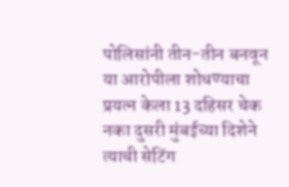पोलिसांनी तीन-तीन बनवून या आरोपीला शोधण्याचा प्रयत्न केला 13 दहिसर चेक नका दुसरी मुंबईच्या दिशेने त्याची सेटिंग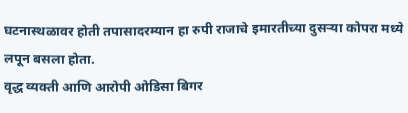घटनास्थळावर होती तपासादरम्यान हा रुपी राजाचे इमारतीच्या दुसऱ्या कोपरा मध्ये लपून बसला होता.
वृद्ध व्यक्ती आणि आरोपी ओडिसा बिगर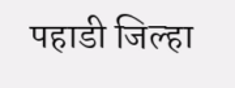पहाडी जिल्हा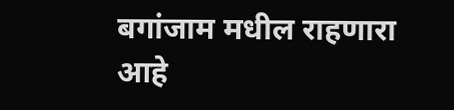बगांजाम मधील राहणारा आहे